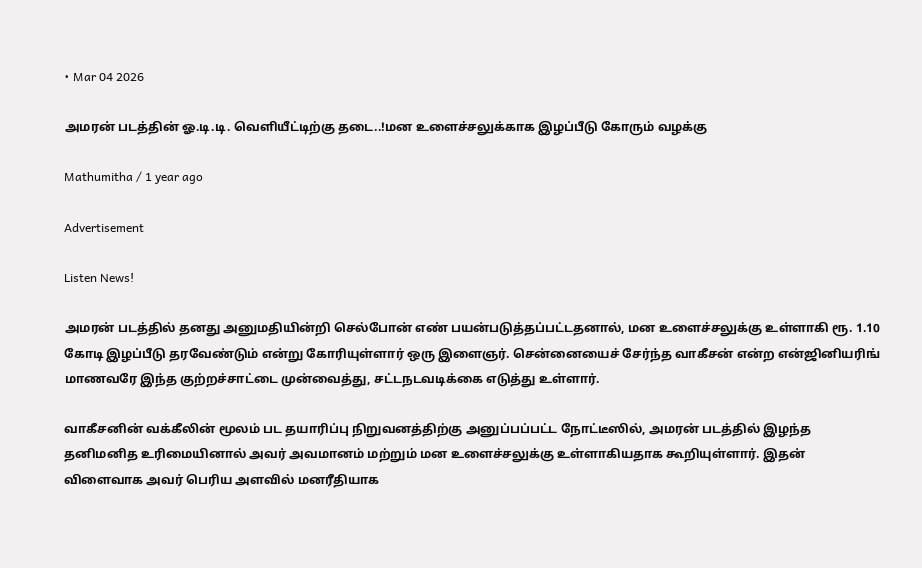• Mar 04 2026

அமரன் படத்தின் ஓ.டி.டி. வெளியீட்டிற்கு தடை..!மன உளைச்சலுக்காக இழப்பீடு கோரும் வழக்கு

Mathumitha / 1 year ago

Advertisement

Listen News!

அமரன் படத்தில் தனது அனுமதியின்றி செல்போன் எண் பயன்படுத்தப்பட்டதனால், மன உளைச்சலுக்கு உள்ளாகி ரூ. 1.10 கோடி இழப்பீடு தரவேண்டும் என்று கோரியுள்ளார் ஒரு இளைஞர். சென்னையைச் சேர்ந்த வாகீசன் என்ற என்ஜினியரிங் மாணவரே இந்த குற்றச்சாட்டை முன்வைத்து, சட்டநடவடிக்கை எடுத்து உள்ளார்.

வாகீசனின் வக்கீலின் மூலம் பட தயாரிப்பு நிறுவனத்திற்கு அனுப்பப்பட்ட நோட்டீஸில், அமரன் படத்தில் இழந்த தனிமனித உரிமையினால் அவர் அவமானம் மற்றும் மன உளைச்சலுக்கு உள்ளாகியதாக கூறியுள்ளார். இதன் விளைவாக அவர் பெரிய அளவில் மனரீதியாக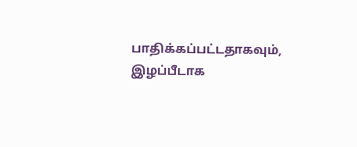பாதிக்கப்பட்டதாகவும், இழப்பீடாக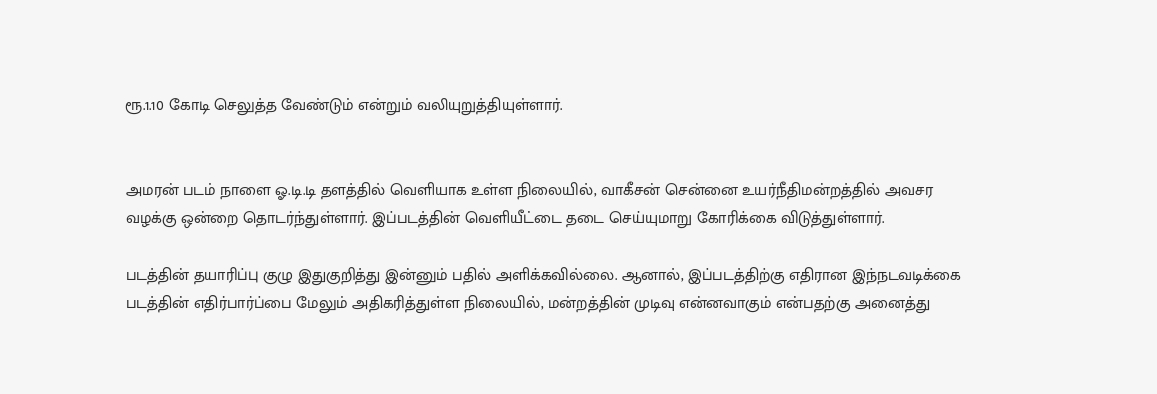ரூ.1.10 கோடி செலுத்த வேண்டும் என்றும் வலியுறுத்தியுள்ளார்.


அமரன் படம் நாளை ஓ.டி.டி தளத்தில் வெளியாக உள்ள நிலையில், வாகீசன் சென்னை உயர்நீதிமன்றத்தில் அவசர வழக்கு ஒன்றை தொடர்ந்துள்ளார். இப்படத்தின் வெளியீட்டை தடை செய்யுமாறு கோரிக்கை விடுத்துள்ளார்.

படத்தின் தயாரிப்பு குழு இதுகுறித்து இன்னும் பதில் அளிக்கவில்லை. ஆனால், இப்படத்திற்கு எதிரான இந்நடவடிக்கை படத்தின் எதிர்பார்ப்பை மேலும் அதிகரித்துள்ள நிலையில், மன்றத்தின் முடிவு என்னவாகும் என்பதற்கு அனைத்து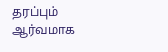தரப்பும் ஆர்வமாக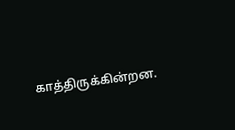காத்திருக்கின்றன.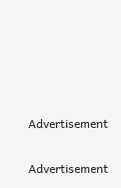Advertisement

Advertisement